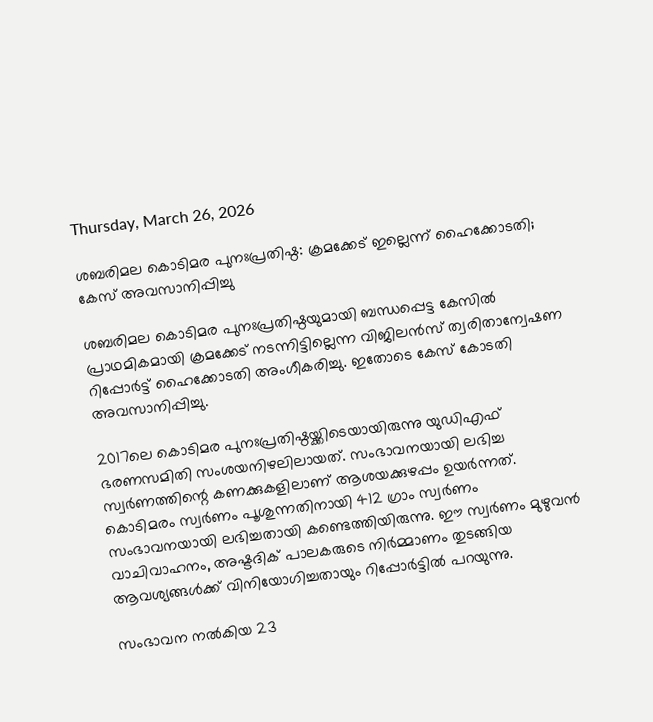Thursday, March 26, 2026

ശബരിമല കൊടിമര പുനഃപ്രതിഷ്ഠ: ക്രമക്കേട് ഇല്ലെന്ന് ഹൈക്കോടതി; കേസ് അവസാനിപ്പിച്ചു

ശബരിമല കൊടിമര പുനഃപ്രതിഷ്ഠയുമായി ബന്ധപ്പെട്ട കേസില്‍ പ്രാഥമികമായി ക്രമക്കേട് നടന്നിട്ടില്ലെന്ന വിജിലന്‍സ് ത്വരിതാന്വേഷണ റിപ്പോര്‍ട്ട് ഹൈക്കോടതി അംഗീകരിച്ചു. ഇതോടെ കേസ് കോടതി അവസാനിപ്പിച്ചു.

2017ലെ കൊടിമര പുനഃപ്രതിഷ്ഠയ്ക്കിടെയായിരുന്നു യുഡിഎഫ് ഭരണസമിതി സംശയനിഴലിലായത്. സംഭാവനയായി ലഭിച്ച സ്വര്‍ണത്തിന്റെ കണക്കുകളിലാണ് ആശയക്കുഴപ്പം ഉയര്‍ന്നത്. കൊടിമരം സ്വര്‍ണം പൂശുന്നതിനായി 412 ഗ്രാം സ്വര്‍ണം സംഭാവനയായി ലഭിച്ചതായി കണ്ടെത്തിയിരുന്നു. ഈ സ്വര്‍ണം മുഴുവന്‍ വാചിവാഹനം, അഷ്ടദിക് പാലകരുടെ നിര്‍മ്മാണം തുടങ്ങിയ ആവശ്യങ്ങള്‍ക്ക് വിനിയോഗിച്ചതായും റിപ്പോര്‍ട്ടില്‍ പറയുന്നു.

സംഭാവന നല്‍കിയ 23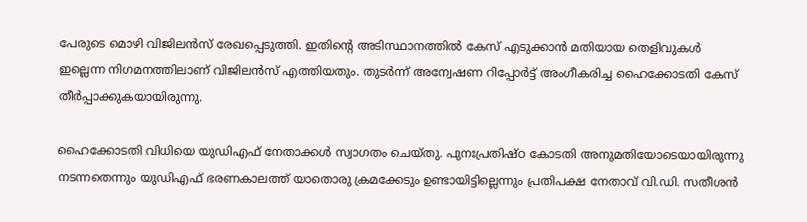പേരുടെ മൊഴി വിജിലന്‍സ് രേഖപ്പെടുത്തി. ഇതിന്റെ അടിസ്ഥാനത്തില്‍ കേസ് എടുക്കാന്‍ മതിയായ തെളിവുകള്‍ ഇല്ലെന്ന നിഗമനത്തിലാണ് വിജിലന്‍സ് എത്തിയതും. തുടര്‍ന്ന് അന്വേഷണ റിപ്പോര്‍ട്ട് അംഗീകരിച്ച ഹൈക്കോടതി കേസ് തീര്‍പ്പാക്കുകയായിരുന്നു.

ഹൈക്കോടതി വിധിയെ യുഡിഎഫ് നേതാക്കള്‍ സ്വാഗതം ചെയ്തു. പുനഃപ്രതിഷ്ഠ കോടതി അനുമതിയോടെയായിരുന്നു നടന്നതെന്നും യുഡിഎഫ് ഭരണകാലത്ത് യാതൊരു ക്രമക്കേടും ഉണ്ടായിട്ടില്ലെന്നും പ്രതിപക്ഷ നേതാവ് വി.ഡി. സതീശന്‍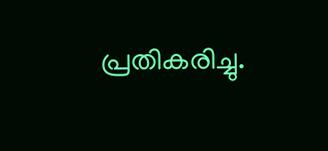പ്രതികരിച്ചു.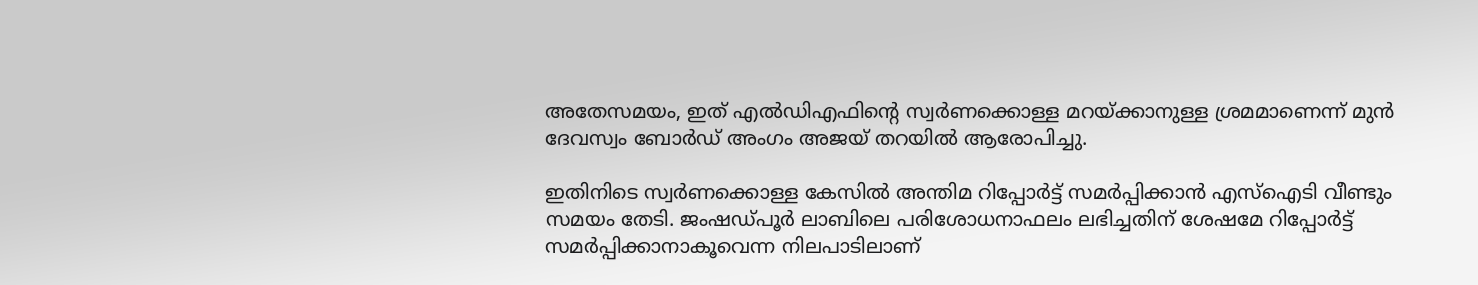അതേസമയം, ഇത് എല്‍ഡിഎഫിന്റെ സ്വര്‍ണക്കൊള്ള മറയ്ക്കാനുള്ള ശ്രമമാണെന്ന് മുന്‍ ദേവസ്വം ബോര്‍ഡ് അംഗം അജയ് തറയില്‍ ആരോപിച്ചു.

ഇതിനിടെ സ്വര്‍ണക്കൊള്ള കേസില്‍ അന്തിമ റിപ്പോര്‍ട്ട് സമര്‍പ്പിക്കാന്‍ എസ്‌ഐടി വീണ്ടും സമയം തേടി. ജംഷഡ്പൂര്‍ ലാബിലെ പരിശോധനാഫലം ലഭിച്ചതിന് ശേഷമേ റിപ്പോര്‍ട്ട് സമര്‍പ്പിക്കാനാകൂവെന്ന നിലപാടിലാണ്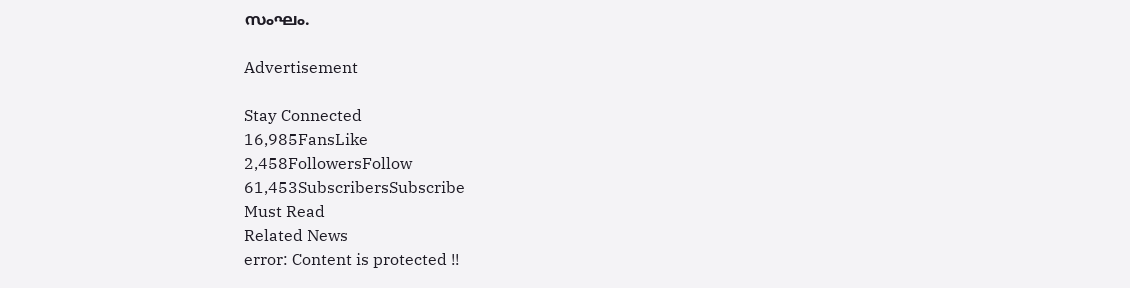സംഘം.

Advertisement

Stay Connected
16,985FansLike
2,458FollowersFollow
61,453SubscribersSubscribe
Must Read
Related News
error: Content is protected !!